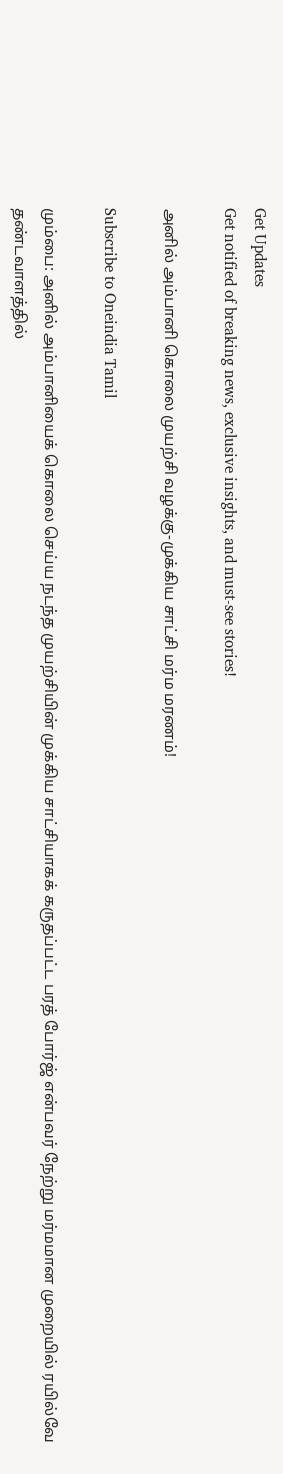Get Updates
Get notified of breaking news, exclusive insights, and must-see stories!

அனில் அம்பானி கொலை முயற்சி வழக்கு-முக்கிய சாட்சி மர்ம மரணம்!

Subscribe to Oneindia Tamil

மும்பை: அனில் அம்பானியைக் கொலை செய்ய நடந்த முயற்சியின் முக்கிய சாட்சியாகக் கருதப்பட்ட பரத் போர்ஜ் என்பவர் நேற்று மர்மமான முறையில் ரயில்வே தண்டவாளத்தில்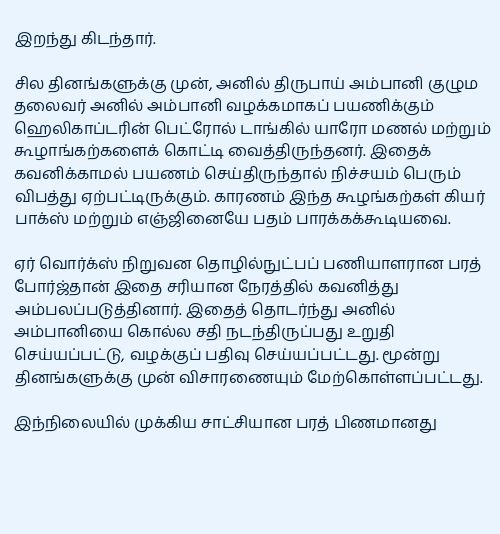இறந்து கிடந்தார்.

சில தினங்களுக்கு முன், அனில் திருபாய் அம்பானி குழும தலைவர் அனில் அம்பானி வழக்கமாகப் பயணிக்கும் ஹெலிகாப்டரின் பெட்ரோல் டாங்கில் யாரோ மணல் மற்றும் கூழாங்கற்களைக் கொட்டி வைத்திருந்தனர். இதைக் கவனிக்காமல் பயணம் செய்திருந்தால் நிச்சயம் பெரும் விபத்து ஏற்பட்டிருக்கும். காரணம் இந்த கூழங்கற்கள் கியர் பாக்ஸ் மற்றும் எஞ்ஜினையே பதம் பாரக்கக்கூடியவை.

ஏர் வொர்க்ஸ் நிறுவன தொழில்நுட்பப் பணியாளரான பரத் போர்ஜ்தான் இதை சரியான நேரத்தில் கவனித்து அம்பலப்படுத்தினார். இதைத் தொடர்ந்து அனில் அம்பானியை கொல்ல சதி நடந்திருப்பது உறுதி செய்யப்பட்டு, வழக்குப் பதிவு செய்யப்பட்டது. மூன்று தினங்களுக்கு முன் விசாரணையும் மேற்கொள்ளப்பட்டது.

இந்நிலையில் முக்கிய சாட்சியான பரத் பிணமானது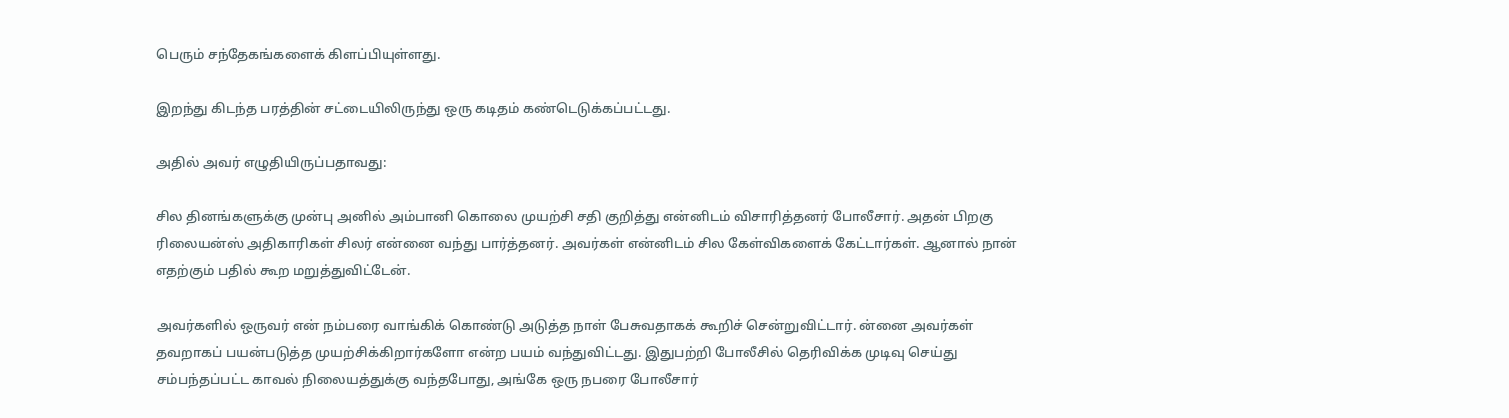பெரும் சந்தேகங்களைக் கிளப்பியுள்ளது.

இறந்து கிடந்த பரத்தின் சட்டையிலிருந்து ஒரு கடிதம் கண்டெடுக்கப்பட்டது.

அதில் அவர் எழுதியிருப்பதாவது:

சில தினங்களுக்கு முன்பு அனில் அம்பானி கொலை முயற்சி சதி குறித்து என்னிடம் விசாரித்தனர் போலீசார். அதன் பிறகு ரிலையன்ஸ் அதிகாரிகள் சிலர் என்னை வந்து பார்த்தனர். அவர்கள் என்னிடம் சில கேள்விகளைக் கேட்டார்கள். ஆனால் நான் எதற்கும் பதில் கூற மறுத்துவிட்டேன்.

அவர்களில் ஒருவர் என் நம்பரை வாங்கிக் கொண்டு அடுத்த நாள் பேசுவதாகக் கூறிச் சென்றுவிட்டார். ன்னை அவர்கள் தவறாகப் பயன்படுத்த முயற்சிக்கிறார்களோ என்ற பயம் வந்துவிட்டது. இதுபற்றி போலீசில் தெரிவிக்க முடிவு செய்து சம்பந்தப்பட்ட காவல் நிலையத்துக்கு வந்தபோது, அங்கே ஒரு நபரை போலீசார்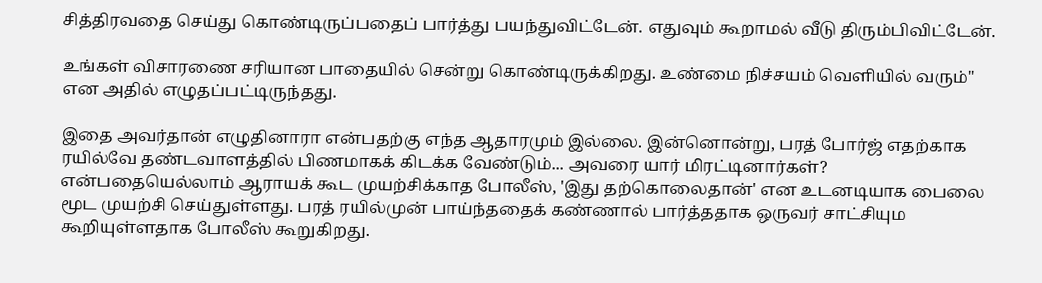சித்திரவதை செய்து கொண்டிருப்பதைப் பார்த்து பயந்துவிட்டேன். எதுவும் கூறாமல் வீடு திரும்பிவிட்டேன்.

உங்கள் விசாரணை சரியான பாதையில் சென்று கொண்டிருக்கிறது. உண்மை நிச்சயம் வெளியில் வரும்" என அதில் எழுதப்பட்டிருந்தது.

இதை அவர்தான் எழுதினாரா என்பதற்கு எந்த ஆதாரமும் இல்லை. இன்னொன்று, பரத் போர்ஜ் எதற்காக ரயில்வே தண்டவாளத்தில் பிணமாகக் கிடக்க வேண்டும்... அவரை யார் மிரட்டினார்கள்? என்பதையெல்லாம் ஆராயக் கூட முயற்சிக்காத போலீஸ், 'இது தற்கொலைதான்' என உடனடியாக பைலை மூட முயற்சி செய்துள்ளது. பரத் ரயில்முன் பாய்ந்ததைக் கண்ணால் பார்த்ததாக ஒருவர் சாட்சியும கூறியுள்ளதாக போலீஸ் கூறுகிறது.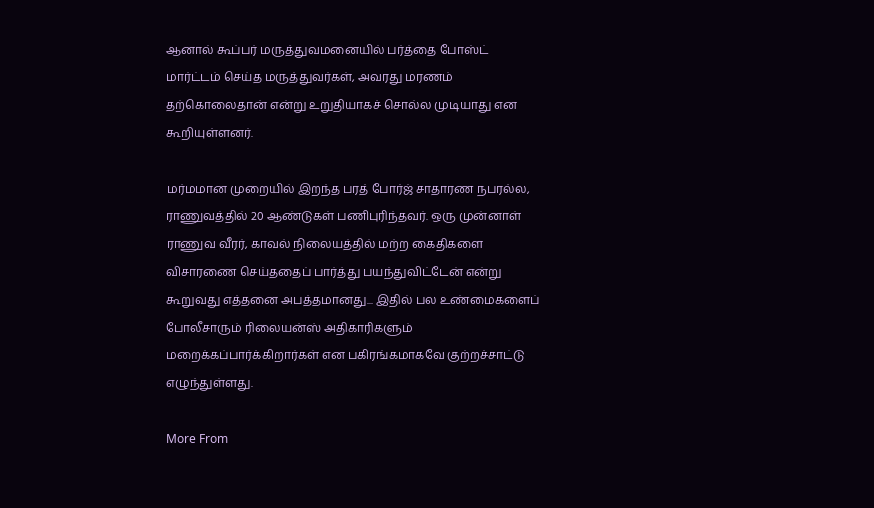ஆனால் கூப்பர் மருத்துவமனையில் பர்த்தை போஸ்ட் மார்ட்டம் செய்த மருத்துவர்கள், அவரது மரணம் தற்கொலைதான் என்று உறுதியாகச் சொல்ல முடியாது என கூறியுள்ளனர்.

மர்மமான முறையில் இறந்த பரத் போர்ஜ் சாதாரண நபரல்ல, ராணுவத்தில் 20 ஆண்டுகள் பணிபுரிந்தவர். ஒரு முன்னாள் ராணுவ வீரர், காவல் நிலையத்தில் மற்ற கைதிகளை விசாரணை செய்ததைப் பார்த்து பயந்துவிட்டேன் என்று கூறுவது எத்தனை அபத்தமானது... இதில் பல உண்மைகளைப் போலீசாரும் ரிலையன்ஸ் அதிகாரிகளும் மறைக்கப்பார்க்கிறார்கள் என பகிரங்கமாகவே குற்றச்சாட்டு எழுந்துள்ளது.

More From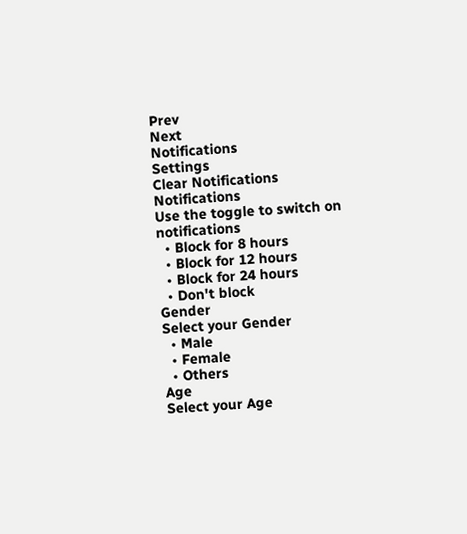Prev
Next
Notifications
Settings
Clear Notifications
Notifications
Use the toggle to switch on notifications
  • Block for 8 hours
  • Block for 12 hours
  • Block for 24 hours
  • Don't block
Gender
Select your Gender
  • Male
  • Female
  • Others
Age
Select your Age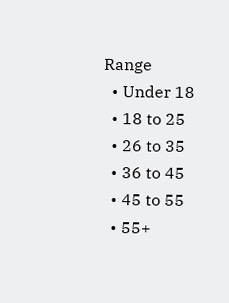Range
  • Under 18
  • 18 to 25
  • 26 to 35
  • 36 to 45
  • 45 to 55
  • 55+